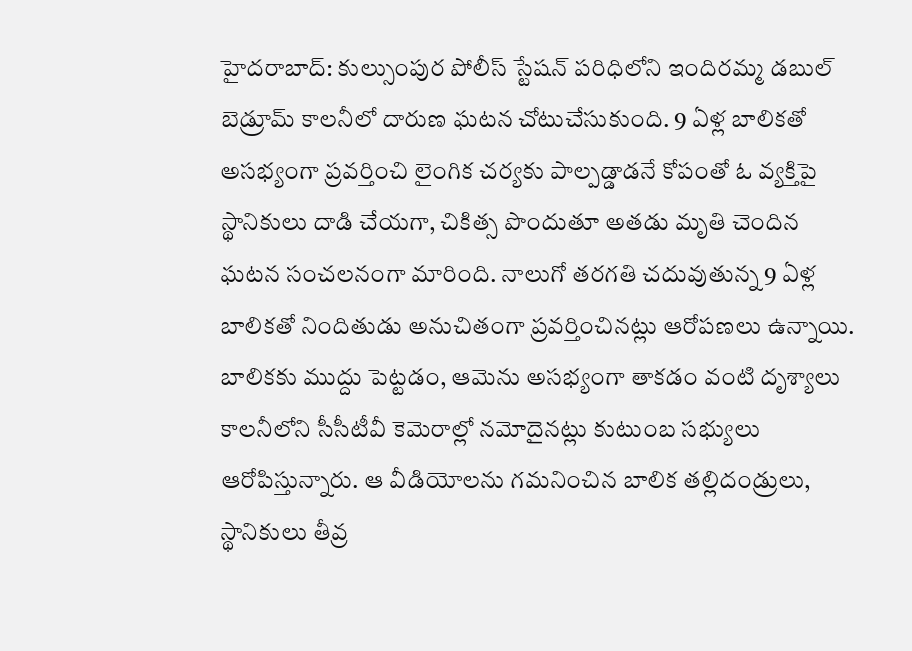హైదరాబాద్: కుల్సుంపుర పోలీస్ స్టేషన్ పరిధిలోని ఇందిరమ్మ డబుల్ బెడ్రూమ్ కాలనీలో దారుణ ఘటన చోటుచేసుకుంది. 9 ఏళ్ల బాలికతో అసభ్యంగా ప్రవర్తించి లైంగిక చర్యకు పాల్పడ్డాడనే కోపంతో ఓ వ్యక్తిపై స్థానికులు దాడి చేయగా, చికిత్స పొందుతూ అతడు మృతి చెందిన ఘటన సంచలనంగా మారింది. నాలుగో తరగతి చదువుతున్న 9 ఏళ్ల బాలికతో నిందితుడు అనుచితంగా ప్రవర్తించినట్లు ఆరోపణలు ఉన్నాయి. బాలికకు ముద్దు పెట్టడం, ఆమెను అసభ్యంగా తాకడం వంటి దృశ్యాలు కాలనీలోని సీసీటీవీ కెమెరాల్లో నమోదైనట్లు కుటుంబ సభ్యులు ఆరోపిస్తున్నారు. ఆ వీడియోలను గమనించిన బాలిక తల్లిదండ్రులు, స్థానికులు తీవ్ర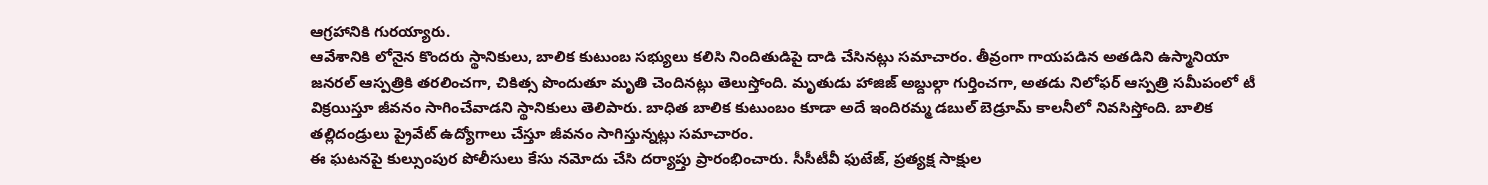ఆగ్రహానికి గురయ్యారు.
ఆవేశానికి లోనైన కొందరు స్థానికులు, బాలిక కుటుంబ సభ్యులు కలిసి నిందితుడిపై దాడి చేసినట్లు సమాచారం. తీవ్రంగా గాయపడిన అతడిని ఉస్మానియా జనరల్ ఆస్పత్రికి తరలించగా, చికిత్స పొందుతూ మృతి చెందినట్లు తెలుస్తోంది. మృతుడు హాజిజ్ అబ్దుల్గా గుర్తించగా, అతడు నిలోఫర్ ఆస్పత్రి సమీపంలో టీ విక్రయిస్తూ జీవనం సాగించేవాడని స్థానికులు తెలిపారు. బాధిత బాలిక కుటుంబం కూడా అదే ఇందిరమ్మ డబుల్ బెడ్రూమ్ కాలనీలో నివసిస్తోంది. బాలిక తల్లిదండ్రులు ప్రైవేట్ ఉద్యోగాలు చేస్తూ జీవనం సాగిస్తున్నట్లు సమాచారం.
ఈ ఘటనపై కుల్సుంపుర పోలీసులు కేసు నమోదు చేసి దర్యాప్తు ప్రారంభించారు. సీసీటీవీ ఫుటేజ్, ప్రత్యక్ష సాక్షుల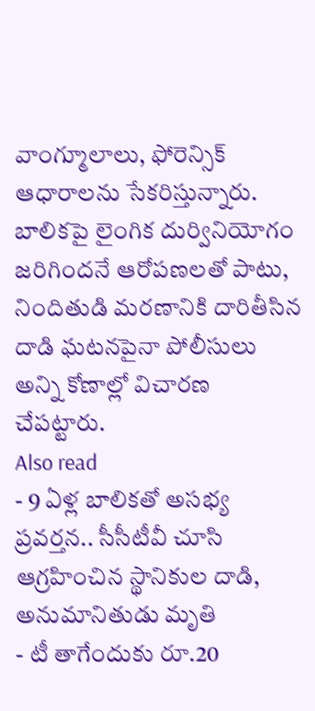వాంగ్మూలాలు, ఫోరెన్సిక్ ఆధారాలను సేకరిస్తున్నారు. బాలికపై లైంగిక దుర్వినియోగం జరిగిందనే ఆరోపణలతో పాటు, నిందితుడి మరణానికి దారితీసిన దాడి ఘటనపైనా పోలీసులు అన్ని కోణాల్లో విచారణ చేపట్టారు.
Also read
- 9 ఏళ్ల బాలికతో అసభ్య ప్రవర్తన.. సీసీటీవీ చూసి ఆగ్రహించిన స్థానికుల దాడి, అనుమానితుడు మృతి
- టీ తాగేందుకు రూ.20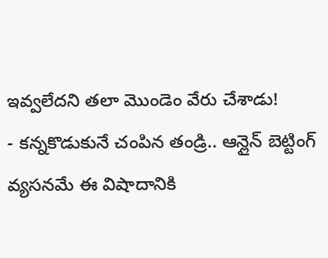ఇవ్వలేదని తలా మొండెం వేరు చేశాడు!
- కన్నకొడుకునే చంపిన తండ్రి.. ఆన్లైన్ బెట్టింగ్ వ్యసనమే ఈ విషాదానికి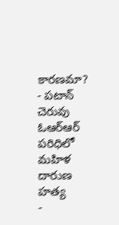కారణమా?
- పటాన్ చెరువు ఓఆర్ఆర్ పరిధిలో మహిళ దారుణ హత్య
-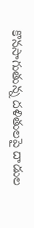కొనసాగుతున్న దళితులపై దాడుల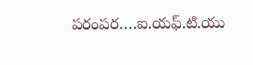పరంపర….ఐ.యఫ్.టి.యు